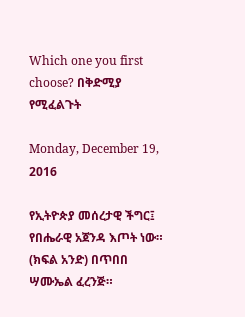Which one you first choose? በቅድሚያ የሚፈልጉት

Monday, December 19, 2016

የኢትዮጵያ መሰረታዊ ችግር፤ የበሔራዊ አጀንዳ እጦት ነው። (ክፍል አንድ) በጥበበ ሣሙኤል ፈረንጅ።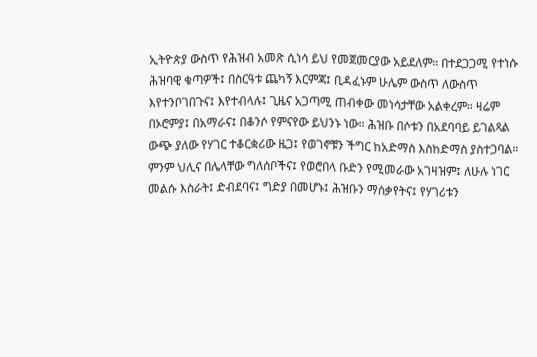ኢትዮጵያ ውስጥ የሕዝብ አመጽ ሲነሳ ይህ የመጀመርያው አይደለም። በተደጋጋሚ የተነሱ ሕዝባዊ ቁጣዎች፤ በስርዓቱ ጨካኝ እርምጃ፤ ቢዳፈኑም ሁሌም ውስጥ ለውስጥ እየተንቦገበጉና፤ እየተብላሉ፤ ጊዜና አጋጣሚ ጠብቀው መነሳታቸው አልቀረም። ዛሬም በኦሮምያ፤ በአማራና፤ በቆንሶ የምናየው ይህንኑ ነው። ሕዝቡ በሶቱን በአደባባይ ይገልጻል ውጭ ያለው የሃገር ተቆርቋሪው ዜጋ፤ የወገኖቹን ችግር ከአድማስ እስከድማስ ያስተጋባል። ምንም ህሊና በሌላቸው ግለሰቦችና፤ የወሮበላ ቡድን የሚመራው አገዛዝም፤ ለሁሉ ነገር መልሱ እስራት፤ ድብደባና፤ ግድያ በመሆኑ፤ ሕዝቡን ማሰቃየትና፤ የሃገሪቱን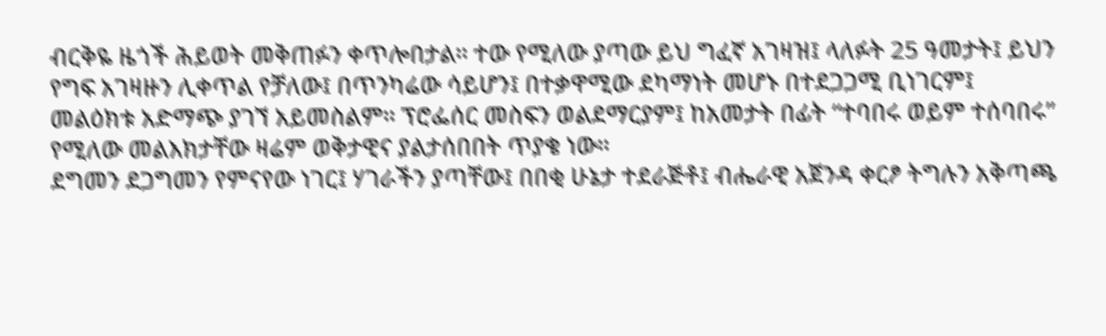ብርቅዬ ዜጎች ሕይወት መቅጠፉን ቀጥሎበታል። ተው የሚለው ያጣው ይህ ግፈኛ አገዛዝ፤ ላለፉት 25 ዓመታት፤ ይህን የግፍ አገዛዙን ሊቀጥል የቻለው፤ በጥንካሬው ሳይሆን፤ በተቃዋሚው ደካማነት መሆኑ በተደጋጋሚ ቢነገርም፤ መልዕክቱ አድማጭ ያገኘ አይመስልም። ፕሮፌሰር መስፍን ወልደማርያም፤ ከአመታት በፊት “ተባበሩ ወይም ተሰባበሩ” የሚለው መልእክታቸው ዛሬም ወቅታዊና ያልታሰበበት ጥያቄ ነው።
ደግመን ደጋግመን የምናየው ነገር፤ ሃገራችን ያጣቸው፤ በበቂ ሁኔታ ተደራጅቶ፤ ብሔራዊ አጀንዳ ቀርፆ ትግሉን አቅጣጫ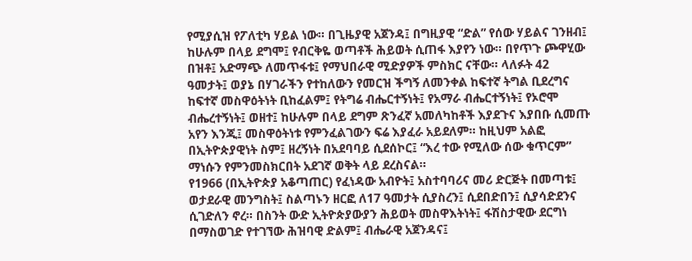የሚያሲዝ የፖለቲካ ሃይል ነው። በጊዜያዊ አጀንዳ፤ በግዚያዊ “ድል” የሰው ሃይልና ገንዘብ፤ ከሁሉም በላይ ደግሞ፤ የብርቅዬ ወጣቶች ሕይወት ሲጠፋ እያየን ነው። በየጥጉ ጮዋሂው በዝቶ፤ አድማጭ ለመጥፋቱ፤ የማህበራዊ ሚድያዎች ምስክር ናቸው። ላለፉት 42 ዓመታት፤ ወያኔ በሃገራችን የተከለውን የመርዝ ችግኝ ለመንቀል ከፍተኛ ትግል ቢደረግና ከፍተኛ መስዋዕትነት ቢከፈልም፤ የትግሬ ብሔርተኝነት፤ የአማራ ብሔርተኝነት፤ የኦሮሞ ብሔረተኝነት፤ ወዘተ፤ ከሁሉም በላይ ደግም ጽንፈኛ አመለካከቶች እያደጉና እያበቡ ሲመጡ አየን እንጂ፤ መስዋዕትነቱ የምንፈልገውን ፍሬ እያፈራ አይደለም። ከዚህም አልፎ በኢትዮጵያዊነት ስም፤ ዘረኝነት በአደባባይ ሲደሰኮር፤ “እረ ተው የሚለው ሰው ቁጥርም” ማነሱን የምንመስክርበት አደገኛ ወቅት ላይ ደረስናል።
የ1966 (በኢትዮጵያ አቆጣጠር) የፈነዳው አብዮት፤ አስተባባሪና መሪ ድርጅት በመጣቱ፤ ወታደራዊ መንግስት፤ ስልጣኑን ዘርፎ ለ17 ዓመታት ሲያስረን፤ ሲደበድበን፤ ሲያሳድደንና ሲገድለን ኖረ። በስንት ውድ ኢትዮጵያውያን ሕይወት መስዋእትነት፤ ፋሽስታዊው ደርግነ በማስወገድ የተገኘው ሕዝባዊ ድልም፤ ብሔራዊ አጀንዳና፤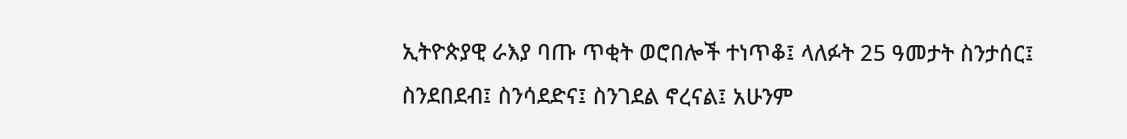ኢትዮጵያዊ ራእያ ባጡ ጥቂት ወሮበሎች ተነጥቆ፤ ላለፉት 25 ዓመታት ስንታሰር፤ ስንደበደብ፤ ስንሳደድና፤ ስንገደል ኖረናል፤ አሁንም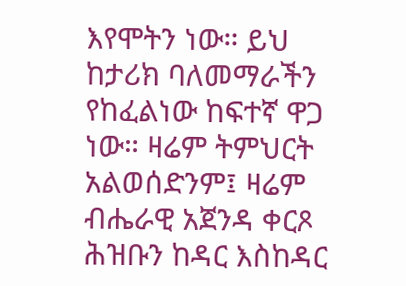እየሞትን ነው። ይህ ከታሪክ ባለመማራችን የከፈልነው ከፍተኛ ዋጋ ነው። ዛሬም ትምህርት አልወሰድንም፤ ዛሬም ብሔራዊ አጀንዳ ቀርጾ ሕዝቡን ከዳር እስከዳር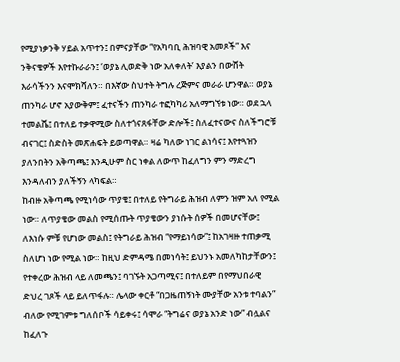የሚያነቃንቅ ሃይል አጥተን፤ በምናያቸው “የአካባቢ ሕዝባዊ አመጾች” እና ንቅናቄዎች እየተኩራራን፤ ‘ወያኔ ሊወድቅ ነው አለቀለት’ እያልን በውሸት እራሳችንን እናሞክሻለን። በእኛው ስህተት ትግሉ ረጅምና መራራ ሆንዋል። ወያኔ ጠንካራ ሆኖ አያውቅም፤ ፈተናችን ጠንካራ ተፎካካሪ አለማግኘቱ ነው። ወደ ኋላ ተመልሼ፤ በተለይ ተቃዋሚው ስለተጎናጸፋቸው ድሎች፤ ስለፈተናውና ስለችግሮቹ ብናገር፤ ስድስት መጽሐፍት ይወጣዋል። ዛሬ ካለው ነገር ልነሳና፤ እየተጓዝን ያለንበትን አቅጣጫ፤ እንዲሁም ስር ነቀል ለውጥ ከፈለግን ምን ማድረግ እንዳለብን ያለችኝን ላካፍል።
ከብዙ አቅጣጫ የሚነሳው ጥያቄ፤ በተለይ የትግራይ ሕዝብ ለምን ዝም አለ የሚል ነው። ለጥያቄው መልስ የሚሰጡት ጥያቄውን ያነሱት ሰዎች በመሆናቸው፤ ለእነሱ ምቹ የሆነው መልስ፤ የትግራይ ሕዝብ “የማይነሳው”፤ ከአገዛዙ ተጠቃሚ ስለሆነ ነው የሚል ነው። ከዚህ ድምዳሜ በመነሳት፤ ይህንኑ አመለካከታቸውን፤ የተቀረው ሕዝብ ላይ ለመጫን፤ ባገኙት አጋጣሚና፤ በተለይም በየማህበራዊ ድህረ ገጾች ላይ ይለጥፋሉ። ሌላው ቀርቶ “በጋዜጠኝነት ሙያቸው አንቱ ተባልን” ብለው የሚገምቱ ግለሰቦች ሳይቀሩ፤ ሳሞራ “ትግሬና ወያኔ አንድ ነው” ብሏልና ከፈለጉ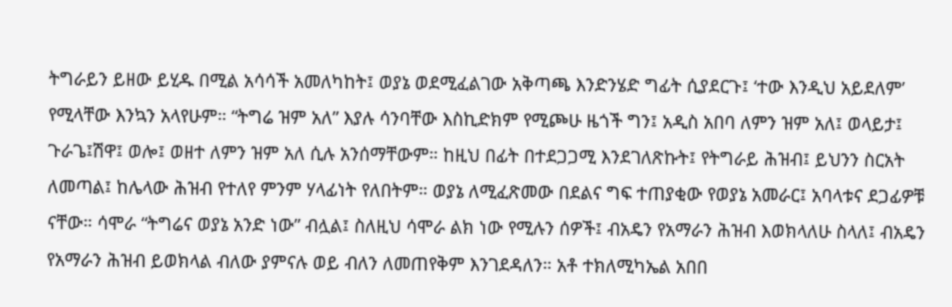ትግራይን ይዘው ይሂዱ በሚል አሳሳች አመለካከት፤ ወያኔ ወደሚፈልገው አቅጣጫ እንድንሄድ ግፊት ሲያደርጉ፤ ‘ተው እንዲህ አይደለም’ የሚላቸው እንኳን አላየሁም። “ትግሬ ዝም አለ” እያሉ ሳንባቸው እስኪድክም የሚጮሁ ዜጎች ግን፤ አዲስ አበባ ለምን ዝም አለ፤ ወላይታ፤ ጉራጌ፤ሽዋ፤ ወሎ፤ ወዘተ ለምን ዝም አለ ሲሉ አንሰማቸውም። ከዚህ በፊት በተደጋጋሚ እንደገለጽኩት፤ የትግራይ ሕዝብ፤ ይህንን ስርአት ለመጣል፤ ከሌላው ሕዝብ የተለየ ምንም ሃላፊነት የለበትም። ወያኔ ለሚፈጽመው በደልና ግፍ ተጠያቂው የወያኔ አመራር፤ አባላቱና ደጋፊዎቹ ናቸው። ሳሞራ “ትግሬና ወያኔ አንድ ነው” ብሏል፤ ስለዚህ ሳሞራ ልክ ነው የሚሉን ሰዎች፤ ብአዴን የአማራን ሕዝብ እወክላለሁ ስላለ፤ ብአዴን የአማራን ሕዝብ ይወክላል ብለው ያምናሉ ወይ ብለን ለመጠየቅም እንገደዳለን። አቶ ተክለሚካኤል አበበ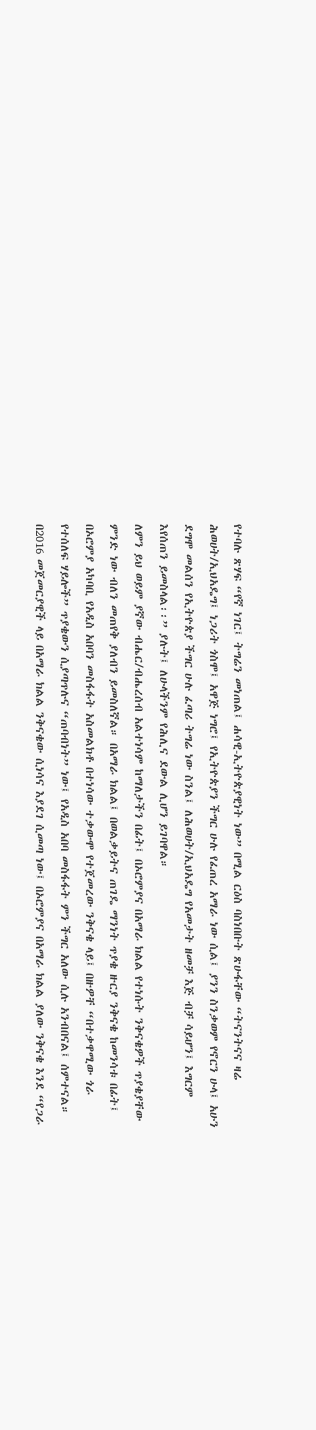የተባሉ ጽሃፍ “የኛ ነገር፤ ትግሬን መነጠል፤ ሐሳዊ-ኢትዮጵያዊነት ነው” በሚል ርዕስ ባስነበቡት ጽሁፋቸው “ትናንትናና ዛሬ ሕወሀት/ኢህአዴግ፤ ነጋሪት ጎስሞ፤ አዋጅ ነግሮ፤ የኢትዮጵያን ችግር ሁሉ የፈጠረ አማራ ነው ሲል፤ ያንን ስንቃወም የኖርን ሁላ፤ አሁን ደግሞ መልሰን የኢትዮጵያ ችግር ሁሉ ፈጣሪ ትግሬ ነው ስንል፤ ለሕወሀት/ኢህአዴግ የአመታት ዘመቻ እጅ ብቻ ሳይሆን፤ እግርም እየሰጠን ይመስላል፡፡” ያሉት፤ ለሁላችንም የሕሊና ደውል ሊሆን ይገባዋል።
ለምን ይህ ወይም ያኛው ብሔር/ብሔረሰብ አልተነሳም ከማለታችን በፊት፤ በኦሮምያና በአማራ ክልል የተነሱት ንቅናቄዎች ጥያቄያቸው ምንድ ነው ብለን መጠየቅ ያለብን ይመስለኛል። በአማራ ክልል፤ በወልቃይትና ጠገዴ ማንነት ጥያቄ ዙርያ ንቅናቄ ከመንሳቱ በፊት፤ በኦሮምያ አካባቢ የአዲስ አበባን መስፋፋት አስመልክቶ በተነሳው ተቃውሞ የተጀመረው ንቅናቄ ላይ፤ በዙዎቸ “በተቃዋሚው ጎራ የተሰለፍ ሃይሎች” ጥያቄውን ሲያጣጥሉና “ጠባብነት” ነው፤ የአዲስ አበባ መስፋፋት ምን ችግር አለው ሲሉ አንብበናል፤ ሰምተናል። በ2016 መጀመርያዊች ላይ በአማራ ክልል ንቅናቄው ሲነሳና እያደገ ሲመጣ ነው፤ በኦሮምያና በአማራ ክልል ያለው ንቅናቄ እንደ “የጋራ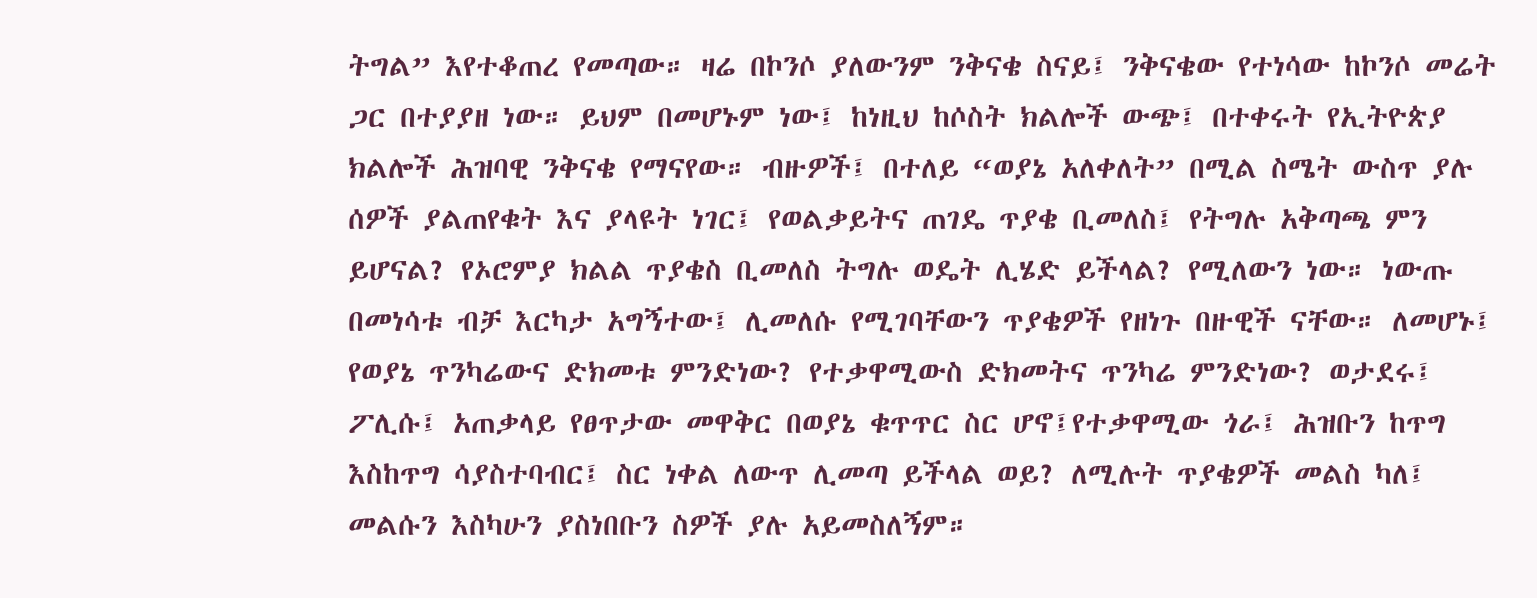ትግል” እየተቆጠረ የመጣው። ዛሬ በኮንሶ ያለውንም ንቅናቄ ስናይ፤ ንቅናቄው የተነሳው ከኮንሶ መሬት ጋር በተያያዘ ነው። ይህም በመሆኑም ነው፤ ከነዚህ ከሶስት ክልሎች ውጭ፤ በተቀሩት የኢትዮጵያ ክልሎች ሕዝባዊ ንቅናቄ የማናየው። ብዙዎች፤ በተለይ “ወያኔ አለቀለት” በሚል ስሜት ውስጥ ያሉ ሰዎች ያልጠየቁት እና ያላዩት ነገር፤ የወልቃይትና ጠገዴ ጥያቄ ቢመለስ፤ የትግሉ አቅጣጫ ምን ይሆናል? የኦሮምያ ክልል ጥያቄስ ቢመለስ ትግሉ ወዴት ሊሄድ ይችላል? የሚለውን ነው። ነውጡ በመነሳቱ ብቻ እርካታ አግኝተው፤ ሊመለሱ የሚገባቸውን ጥያቄዎች የዘነጉ በዙዊች ናቸው። ለመሆኑ፤ የወያኔ ጥንካሬውና ድክመቱ ምንድነው? የተቃዋሚውስ ድክመትና ጥንካሬ ምንድነው? ወታደሩ፤ ፖሊሱ፤ አጠቃላይ የፀጥታው መዋቅር በወያኔ ቁጥጥር ስር ሆኖ፤የተቃዋሚው ጎራ፤ ሕዝቡን ከጥግ እስከጥግ ሳያስተባብር፤ ስር ነቀል ለውጥ ሊመጣ ይችላል ወይ? ለሚሉት ጥያቄዎች መልስ ካለ፤ መልሱን እስካሁን ያስነበቡን ስዎች ያሉ አይመስለኝም።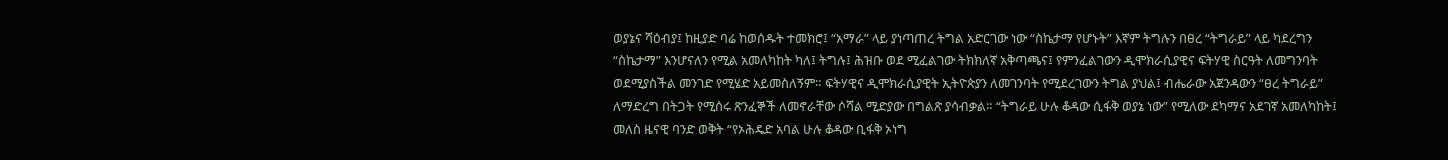ወያኔና ሻዕብያ፤ ከዚያድ ባሬ ከወሰዱት ተመክሮ፤ “አማራ” ላይ ያነጣጠረ ትግል አድርገው ነው “ስኬታማ የሆኑት” እኛም ትግሉን በፀረ “ትግራይ” ላይ ካደረግን “ስኬታማ” እንሆናለን የሚል አመለካከት ካለ፤ ትግሉ፤ ሕዝቡ ወደ ሚፈልገው ትክክለኛ አቅጣጫና፤ የምንፈልገውን ዲሞክራሲያዊና ፍትሃዊ ስርዓት ለመግንባት ወደሚያስችል መንገድ የሚሄድ አይመስለኝም። ፍትሃዊና ዲሞክራሲያዊት ኢትዮጵያን ለመገንባት የሚደረገውን ትግል ያህል፤ ብሔራው አጀንዳውን “ፀረ ትግራይ” ለማድረግ በትጋት የሚሰሩ ጽንፈኞች ለመኖራቸው ሶሻል ሚድያው በግልጽ ያሳብቃል። “ትግራይ ሁሉ ቆዳው ሲፋቅ ወያኔ ነው” የሚለው ደካማና አደገኛ አመለካከት፤ መለስ ዜናዊ ባንድ ወቅት “የኦሕዴድ አባል ሁሉ ቆዳው ቢፋቅ ኦነግ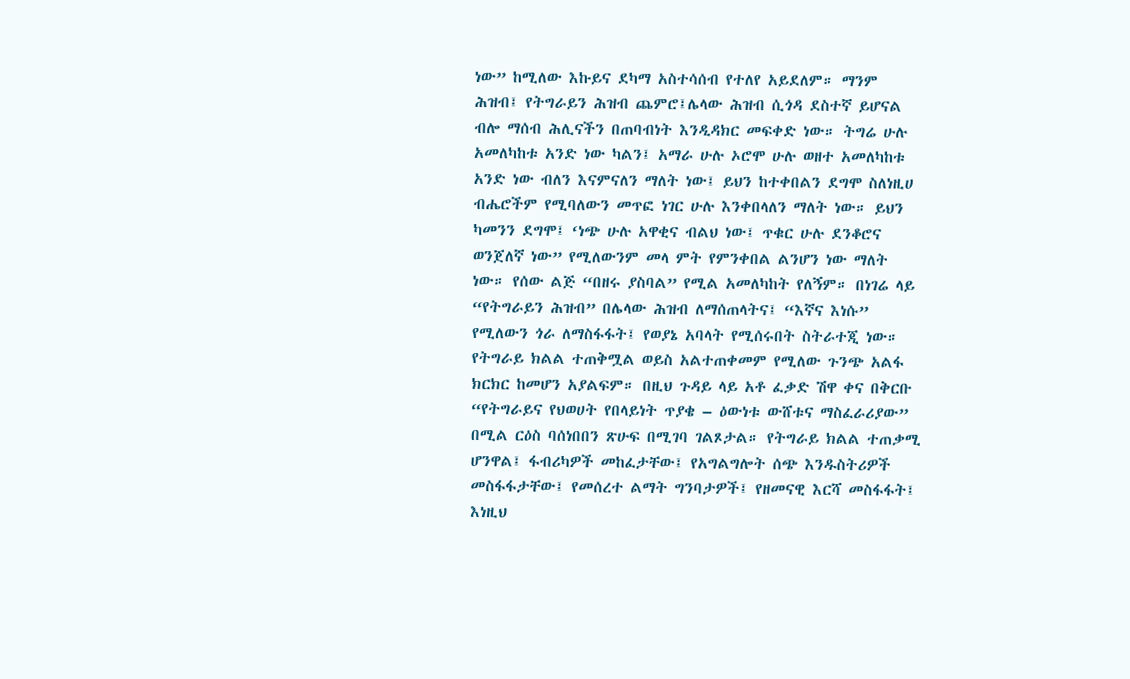ነው” ከሚለው እኩይና ደካማ አስተሳሰብ የተለየ አይደለም። ማንም ሕዝብ፤ የትግራይን ሕዝብ ጨምሮ፤ሌላው ሕዝብ ሲጎዳ ደስተኛ ይሆናል ብሎ ማሰብ ሕሊናችን በጠባብነት እንዲዳክር መፍቀድ ነው። ትግሬ ሁሉ አመለካከቱ አንድ ነው ካልን፤ አማራ ሁሉ ኦሮሞ ሁሉ ወዘተ አመለካከቱ አንድ ነው ብለን እናምናለን ማለት ነው፤ ይህን ከተቀበልን ደግሞ ስለነዚሀ ብሔሮችም የሚባለውን መጥፎ ነገር ሁሉ እንቀበላለን ማለት ነው። ይህን ካመንን ደግሞ፤ ‘ነጭ ሁሉ አዋቂና ብልህ ነው፤ ጥቁር ሁሉ ደንቆሮና ወንጀለኛ ነው” የሚለውንም መላ ምት የምንቀበል ልንሆን ነው ማለት ነው። የሰው ልጅ “በዘሩ ያስባል” የሚል አመለካከት የለኝም። በነገሬ ላይ “የትግራይን ሕዝብ” በሌላው ሕዝብ ለማሰጠላትና፤ “እኛና እነሱ” የሚለውን ጎራ ለማስፋፋት፤ የወያኔ አባላት የሚሰሩበት ስትራተጂ ነው። የትግራይ ክልል ተጠቅሟል ወይስ አልተጠቀመም የሚለው ጉንጭ አልፋ ክርክር ከመሆን አያልፍም። በዚህ ጉዳይ ላይ አቶ ፈቃድ ሽዋ ቀና በቅርቡ “የትግራይና የህወሀት የበላይነት ጥያቄ – ዕውነቱ ውሸቱና ማስፈራሪያው” በሚል ርዕስ ባሰነበበን ጽሁፍ በሚገባ ገልጾታል። የትግራይ ክልል ተጠቃሚ ሆንዋል፤ ፋብሪካዎች መከፈታቸው፤ የአግልግሎት ሰጭ እንዱስትሪዎች መስፋፋታቸው፤ የመሰረተ ልማት ግንባታዎች፤ የዘመናዊ እርሻ መስፋፋት፤ እነዚህ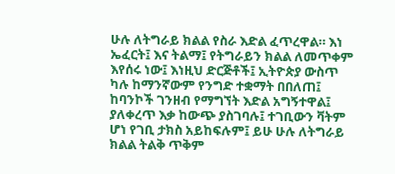ሁሉ ለትግራይ ክልል የስራ እድል ፈጥረዋል። እነ ኤፈርት፤ እና ትልማ፤ የትግራይን ክልል ለመጥቀም እየሰሩ ነው፤ እነዚህ ድርጅቶች፤ ኢትዮጵያ ውስጥ ካሉ ከማንኛውም የንግድ ተቋማት በበለጠ፤ ከባንኮች ገንዘብ የማግኘት እድል አግኝተዋል፤ ያለቀረጥ እቃ ከውጭ ያስገባሉ፤ ተገቢውን ቫትም ሆነ የገቢ ታክስ አይከፍሉም፤ ይሁ ሁሉ ለትግራይ ክልል ትልቅ ጥቅም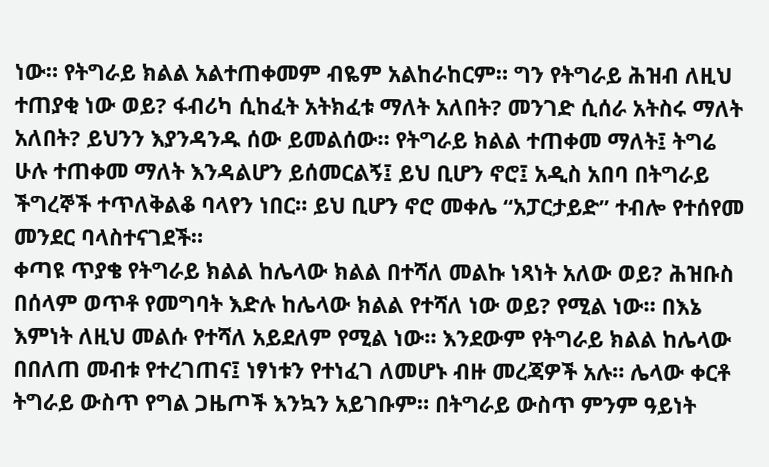ነው። የትግራይ ክልል አልተጠቀመም ብዬም አልከራከርም። ግን የትግራይ ሕዝብ ለዚህ ተጠያቂ ነው ወይ? ፋብሪካ ሲከፈት አትክፈቱ ማለት አለበት? መንገድ ሲሰራ አትስሩ ማለት አለበት? ይህንን እያንዳንዱ ሰው ይመልሰው። የትግራይ ክልል ተጠቀመ ማለት፤ ትግሬ ሁሉ ተጠቀመ ማለት እንዳልሆን ይሰመርልኝ፤ ይህ ቢሆን ኖሮ፤ አዲስ አበባ በትግራይ ችግረኞች ተጥለቅልቆ ባላየን ነበር። ይህ ቢሆን ኖሮ መቀሌ “አፓርታይድ” ተብሎ የተሰየመ መንደር ባላስተናገደች።
ቀጣዩ ጥያቄ የትግራይ ክልል ከሌላው ክልል በተሻለ መልኩ ነጻነት አለው ወይ? ሕዝቡስ በሰላም ወጥቶ የመግባት እድሉ ከሌላው ክልል የተሻለ ነው ወይ? የሚል ነው። በእኔ እምነት ለዚህ መልሱ የተሻለ አይደለም የሚል ነው። እንደውም የትግራይ ክልል ከሌላው በበለጠ መብቱ የተረገጠና፤ ነፃነቱን የተነፈገ ለመሆኑ ብዙ መረጃዎች አሉ። ሌላው ቀርቶ ትግራይ ውስጥ የግል ጋዜጦች እንኳን አይገቡም። በትግራይ ውስጥ ምንም ዓይነት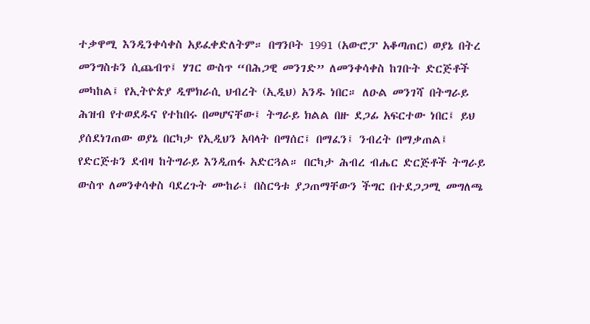ተቃዋሚ እንዲንቀሳቀስ አይፈቀድለትም። በግንቦት 1991 (አውሮፓ አቆጣጠር) ወያኔ በትረ መንግስቱን ሲጨብጥ፤ ሃገር ውስጥ “በሕጋዊ መንገድ” ለመንቀሳቀስ ከገቡት ድርጅቶች መካከል፤ የኢትዮጵያ ዲሞክራሲ ህብረት (ኢዲህ) አንዱ ነበር። ለዑል መንገሻ በትግራይ ሕዝብ የተወደዱና የተከበሩ በመሆናቸው፤ ትግራይ ክልል በዙ ደጋፊ አፍርተው ነበር፤ ይህ ያሰደነገጠው ወያኔ በርካታ የኢዲህን አባላት በማሰር፤ በማፈን፤ ንብረት በማቃጠል፤ የድርጅቱን ደብዛ ከትግራይ እንዲጠፋ አድርጓል። በርካታ ሕብረ ብሔር ድርጅቶች ትግራይ ውስጥ ለመንቀሳቀስ ባደረጉት ሙከራ፤ በስርዓቱ ያጋጠማቸውን ችግር በተደጋጋሚ መግለጫ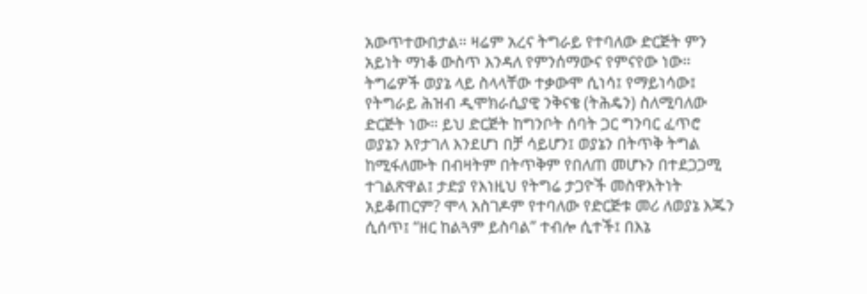አውጥተውበታል። ዛሬም አረና ትግራይ የተባለው ድርጅት ምን አይነት ማነቆ ውስጥ እንዳለ የምንሰማውና የምናየው ነው። ትግሬዎች ወያኔ ላይ ስላላቸው ተቃውሞ ሲነሳ፤ የማይነሳው፤ የትግራይ ሕዝብ ዲሞክራሲያዊ ንቅናቄ (ትሕዴን) ስለሚባለው ድርጅት ነው። ይህ ድርጅት ከግንቦት ሰባት ጋር ግንባር ፈጥሮ ወያኔን እየታገለ እንደሆነ በቻ ሳይሆን፤ ወያኔን በትጥቅ ትግል ከሚፋለሙት በብዛትም በትጥቅም የበለጠ መሆኑን በተደጋጋሚ ተገልጽዋል፤ ታድያ የእነዚህ የትግሬ ታጋዮች መስዋእትነት አይቆጠርም? ሞላ አስገዶም የተባለው የድርጅቱ መሪ ለወያኔ እጁን ሲሰጥ፤ “ዘር ከልጓም ይስባል” ተብሎ ሲተች፤ በእኔ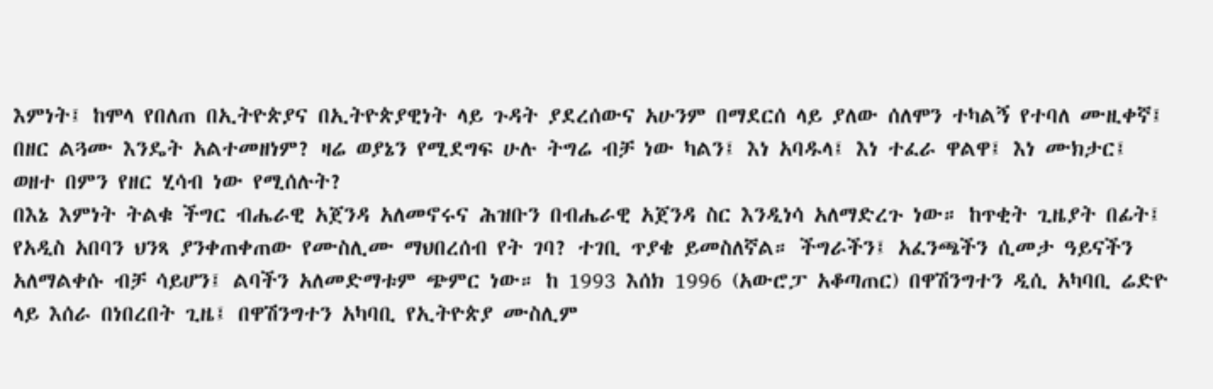እምነት፤ ከሞላ የበለጠ በኢትዮጵያና በኢትዮጵያዊነት ላይ ጉዳት ያደረሰውና አሁንም በማደርሰ ላይ ያለው ሰለሞን ተካልኝ የተባለ ሙዚቀኛ፤ በዘር ልጓሙ እንዴት አልተመዘነም? ዛሬ ወያኔን የሚደግፍ ሁሉ ትግሬ ብቻ ነው ካልን፤ እነ አባዱላ፤ እነ ተፈራ ዋልዋ፤ እነ ሙክታር፤ ወዘተ በምን የዘር ሂሳብ ነው የሚሰሉት?
በእኔ እምነት ትልቁ ችግር ብሔራዊ አጀንዳ አለመኖሩና ሕዝቡን በብሔራዊ አጀንዳ ስር እንዲነሳ አለማድረጉ ነው። ከጥቂት ጊዜያት በፊት፤ የአዲስ አበባን ህንጻ ያንቀጠቀጠው የሙስሊሙ ማህበረሰብ የት ገባ? ተገቢ ጥያቄ ይመስለኛል። ችግራችን፤ አፈንጫችን ሲመታ ዓይናችን አለማልቀሱ ብቻ ሳይሆን፤ ልባችን አለመድማቱም ጭምር ነው። ከ 1993 እሰክ 1996 (አውሮፓ አቆጣጠር) በዋሽንግተን ዲሲ አካባቢ ሬድዮ ላይ እሰራ በነበረበት ጊዜ፤ በዋሽንግተን አካባቢ የኢትዮጵያ ሙስሊም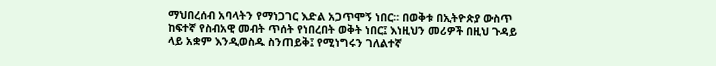ማህበረሰብ አባላትን የማነጋገር እድል አጋጥሞኝ ነበር። በወቅቱ በኢትዮጵያ ውስጥ ከፍተኛ የስብአዊ መብት ጥሰት የነበረበት ወቅት ነበር፤ እነዚህን መሪዎች በዚህ ጉዳይ ላይ አቋም እንዲወስዱ ስንጠይቅ፤ የሚነግሩን ገለልተኛ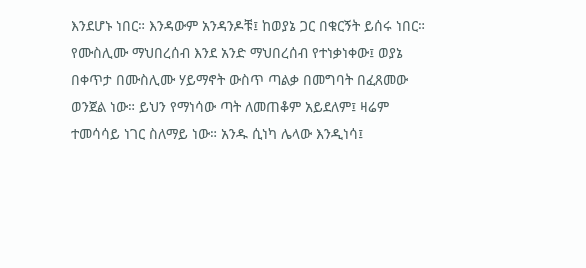እንደሆኑ ነበር። እንዳውም አንዳንዶቹ፤ ከወያኔ ጋር በቁርኝት ይሰሩ ነበር። የሙስሊሙ ማህበረሰብ እንደ አንድ ማህበረሰብ የተነቃነቀው፤ ወያኔ በቀጥታ በሙስሊሙ ሃይማኖት ውስጥ ጣልቃ በመግባት በፈጸመው ወንጀል ነው። ይህን የማነሳው ጣት ለመጠቆም አይደለም፤ ዛሬም ተመሳሳይ ነገር ስለማይ ነው። አንዱ ሲነካ ሌላው እንዲነሳ፤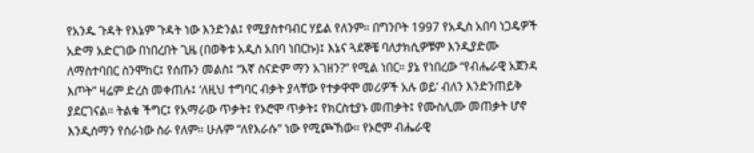የአንዱ ጉዳት የእኔም ጉዳት ነው እንድንል፤ የሚያስተባብር ሃይል የለንም። በግንቦት 1997 የአዲስ አበባ ነጋዴዎች አድማ አድርገው በነበረበት ጊዜ (በወቅቱ አዲስ አበባ ነበርኩ)፤ እኔና ጓደኞቼ ባለታክሲዎቹም እንዲያድሙ ለማስተባበር ስንሞከር፤ የሰጡን መልስ፤ “እኛ ስናድም ማን አገዘን?” የሚል ነበር። ያኔ የነበረው “የብሔራዊ አጀንዳ እጦት” ዛሬም ድረስ መቀጠሉ፤ ‘ለዚህ ተግባር ብቃት ያላቸው የተቃዋሞ መሪዎች አሉ ወይ’ ብለን እንድንጠይቅ ያደርገናል። ትልቁ ችግር፤ የአማራው ጥቃት፤ የኦሮሞ ጥቃት፤ የክርስቲያኑ መጠቃት፤ የሙስሊሙ መጠቃት ሆኖ እንዲሰማን የሰራነው ስራ የለም። ሁሉም “ለየእራሱ” ነው የሚጮኸው። የኦሮም ብሔራዊ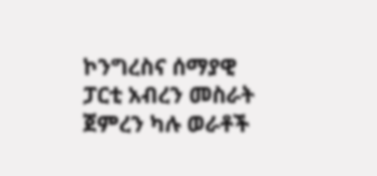ኮንግረስና ሰማያዊ ፓርቲ አብረን መስራት ጀምረን ካሉ ወራቶች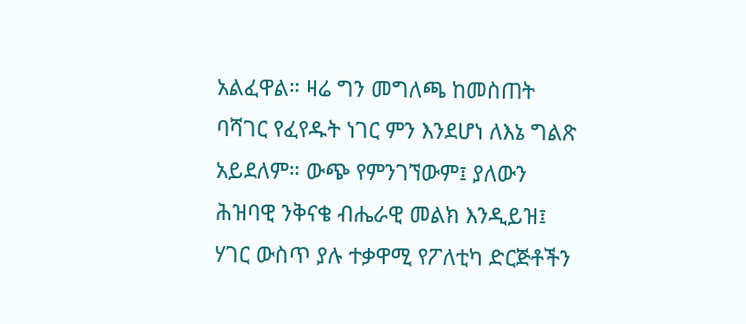አልፈዋል። ዛሬ ግን መግለጫ ከመስጠት ባሻገር የፈየዱት ነገር ምን እንደሆነ ለእኔ ግልጽ አይደለም። ውጭ የምንገኘውም፤ ያለውን ሕዝባዊ ንቅናቄ ብሔራዊ መልክ እንዲይዝ፤ ሃገር ውስጥ ያሉ ተቃዋሚ የፖለቲካ ድርጅቶችን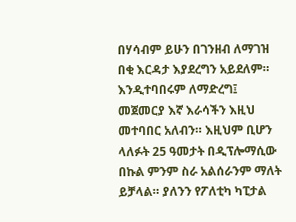በሃሳብም ይሁን በገንዘብ ለማገዝ በቂ እርዳታ እያደረግን አይደለም። እንዲተባበሩም ለማድረግ፤ መጀመርያ እኛ እራሳችን እዚህ መተባበር አለብን። እዚህም ቢሆን ላለፉት 25 ዓመታት በዲፕሎማሲው በኩል ምንም ስራ አልሰራንም ማለት ይቻላል። ያለንን የፖለቲካ ካፒታል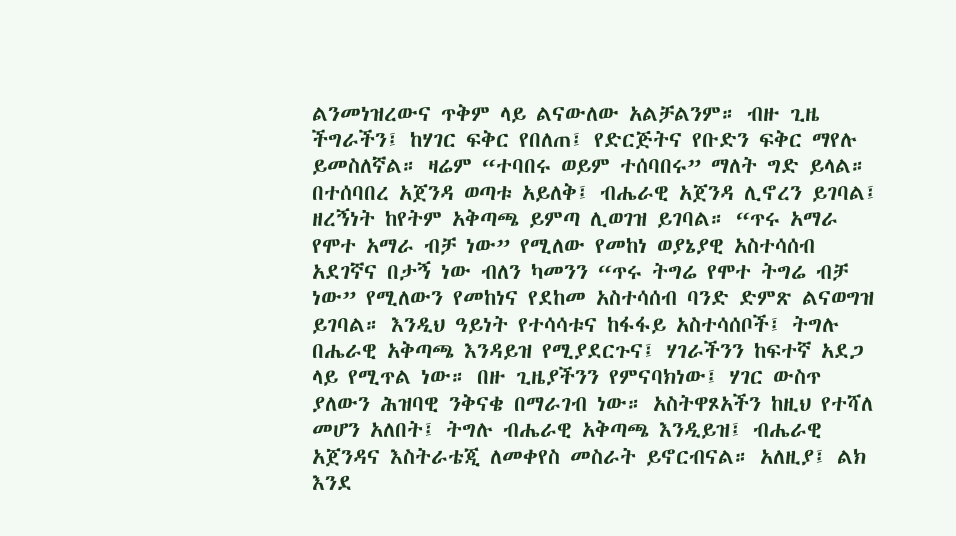ልንመነዝረውና ጥቅም ላይ ልናውለው አልቻልንም። ብዙ ጊዜ ችግራችን፤ ከሃገር ፍቅር የበለጠ፤ የድርጅትና የቡድን ፍቅር ማየሉ ይመስለኛል። ዛሬም “ተባበሩ ወይም ተሰባበሩ” ማለት ግድ ይላል። በተሰባበረ አጀንዳ ወጣቱ አይለቅ፤ ብሔራዊ አጀንዳ ሊኖረን ይገባል፤ ዘረኝነት ከየትም አቅጣጫ ይምጣ ሊወገዝ ይገባል። “ጥሩ አማራ የሞተ አማራ ብቻ ነው” የሚለው የመከነ ወያኔያዊ አስተሳሰብ አደገኛና በታኝ ነው ብለን ካመንን “ጥሩ ትግሬ የሞተ ትግሬ ብቻ ነው” የሚለውን የመከነና የደከመ አስተሳሰብ ባንድ ድምጽ ልናወግዝ ይገባል። እንዲህ ዓይነት የተሳሳቱና ከፋፋይ አስተሳሰቦች፤ ትግሉ በሔራዊ አቅጣጫ እንዳይዝ የሚያደርጉና፤ ሃገራችንን ከፍተኛ አደጋ ላይ የሚጥል ነው። በዙ ጊዜያችንን የምናባክነው፤ ሃገር ውስጥ ያለውን ሕዝባዊ ንቅናቄ በማራገብ ነው። አስትዋጾአችን ከዚህ የተሻለ መሆን አለበት፤ ትግሉ ብሔራዊ አቅጣጫ እንዲይዝ፤ ብሔራዊ አጀንዳና እስትራቴጂ ለመቀየስ መስራት ይኖርብናል። አለዚያ፤ ልክ እንደ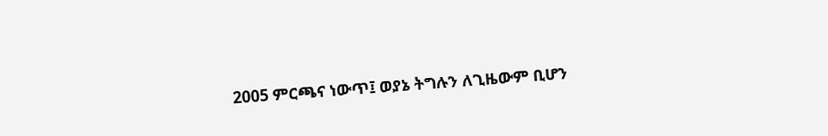2005 ምርጫና ነውጥ፤ ወያኔ ትግሉን ለጊዜውም ቢሆን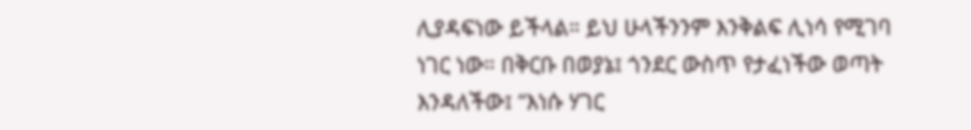ሊያዳፍነው ይችላል። ይህ ሁላችንንም እንቅልፍ ሊነሳ የሚገባ ነገር ነው። በቅርቡ በወያኔ፤ ጎንደር ውስጥ የታፈነችው ወጣት እንዳለችው፤ “እነሱ ሃገር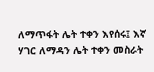ለማጥፋት ሌት ተቀን እየሰሩ፤ እኛ ሃገር ለማዳን ሌት ተቀን መስራት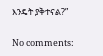እንዴት ያቅተናል?”

No comments: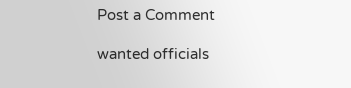Post a Comment

wanted officials